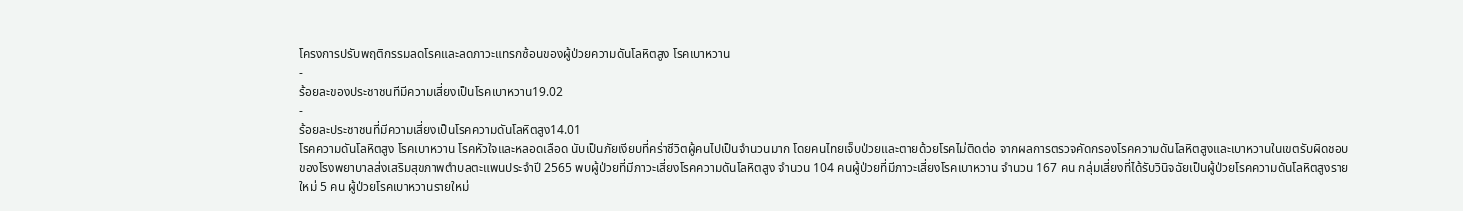โครงการปรับพฤติกรรมลดโรคและลดภาวะแทรกซ้อนของผู้ป่วยความดันโลหิตสูง โรคเบาหวาน
-
ร้อยละของประชาชนทีมีความเสี่ยงเป็นโรคเบาหวาน19.02
-
ร้อยละประชาชนที่มีความเสี่ยงเป็นโรคความดันโลหิตสูง14.01
โรคความดันโลหิตสูง โรคเบาหวาน โรคหัวใจและหลอดเลือด นับเป็นภัยเงียบที่คร่าชีวิตผู้คนไปเป็นจำนวนมาก โดยคนไทยเจ็บป่วยและตายด้วยโรคไม่ติดต่อ จากผลการตรวจคัดกรองโรคความดันโลหิตสูงและเบาหวานในเขตรับผิดชอบของโรงพยาบาลส่งเสริมสุขภาพตำบลตะแพนประจำปี 2565 พบผู้ป่วยที่มีภาวะเสี่ยงโรคความดันโลหิตสูง จำนวน 104 คนผู้ป่วยที่มีภาวะเสี่ยงโรคเบาหวาน จำนวน 167 คน กลุ่มเสี่ยงที่ได้รับวินิจฉัยเป็นผู้ป่วยโรคความดันโลหิตสูงรายใหม่ 5 คน ผู้ป่วยโรคเบาหวานรายใหม่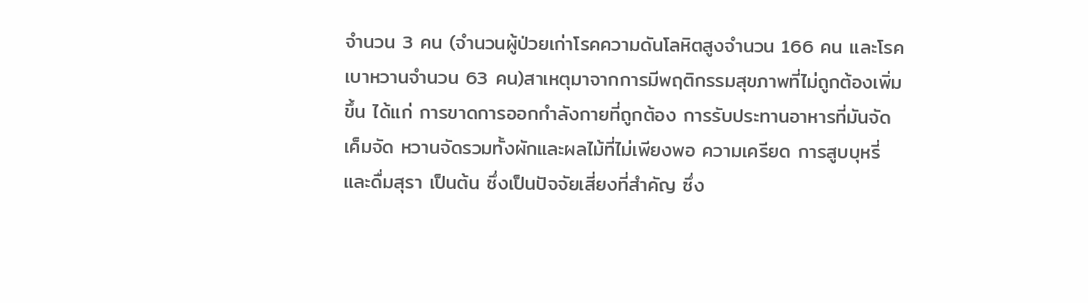จำนวน 3 คน (จำนวนผู้ป่วยเก่าโรคความดันโลหิตสูงจำนวน 166 คน และโรคเบาหวานจำนวน 63 คน)สาเหตุมาจากการมีพฤติกรรมสุขภาพที่ไม่ถูกต้องเพิ่มขึ้น ได้แก่ การขาดการออกกำลังกายที่ถูกต้อง การรับประทานอาหารที่มันจัดเค็มจัด หวานจัดรวมทั้งผักและผลไม้ที่ไม่เพียงพอ ความเครียด การสูบบุหรี่และดื่มสุรา เป็นต้น ซึ่งเป็นปัจจัยเสี่ยงที่สำคัญ ซึ่ง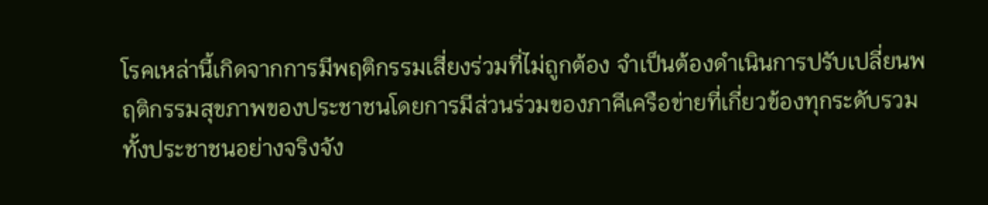โรคเหล่านี้เกิดจากการมีพฤติกรรมเสี่ยงร่วมที่ไม่ถูกต้อง จำเป็นต้องดำเนินการปรับเปลี่ยนพฤติกรรมสุขภาพของประชาชนโดยการมีส่วนร่วมของภาคีเครือข่ายที่เกี่ยวข้องทุกระดับรวมทั้งประชาชนอย่างจริงจัง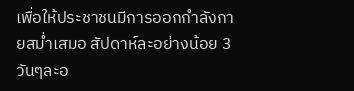เพื่อให้ประชาชนมีการออกกำลังกายสม่ำเสมอ สัปดาห์ละอย่างน้อย 3 วันๆละอ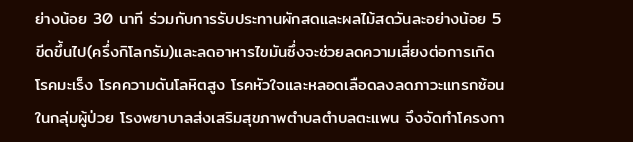ย่างน้อย 30 นาที ร่วมกับการรับประทานผักสดและผลไม้สดวันละอย่างน้อย 5ขีดขึ้นไป(ครึ่งกิโลกรัม)และลดอาหารไขมันซึ่งจะช่วยลดความเสี่ยงต่อการเกิดโรคมะเร็ง โรคความดันโลหิตสูง โรคหัวใจและหลอดเลือดลงลดภาวะแทรกซ้อนในกลุ่มผู้ป่วย โรงพยาบาลส่งเสริมสุขภาพตำบลตำบลตะแพน จึงจัดทำโครงกา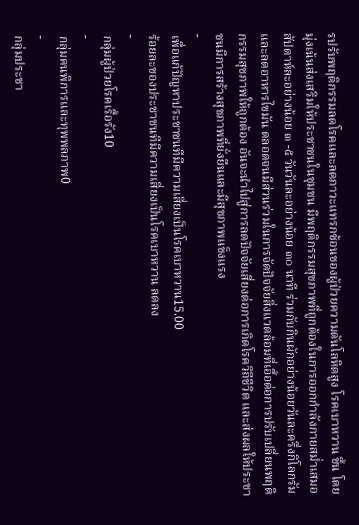รปรับพฤติกรรมลดโรคและลดภาวะแทรกซ้อนของผู้ป่วยความดันโลหิตสูง โรคเบาหวาน ขึ้น โดยมุ่งเน้นส่งเสริมให้ประชาชนในชุมชน มีพฤติกรรมสุขภาพที่ถูกต้องในการออกกำลังกายสม่ำเสมอสัปดาห์ละอย่างน้อย ๓ -๕ วันวันละอย่างน้อย ๓๐ นาที ร่วมกับกินผักอย่างน้อยวันละครึ่งกิโลกรัม และลดอาหารไขมัน ตลอดจนมีส่วนร่วมในการจัดปัจจัยสิ่งแวดล้อมที่เอื้อต่อการปรับเปลี่ยนพฤติกรรมสุขภาพให้ถูกต้อง อันจะนำไปสู่การลดปัจจัยเสี่ยงต่อการเกิดโรควิถีชีวิต และส่งผลให้ประชาชนมีการสร้างสุขภาพที่ยั่งยืนและมีสุขภาพแข็งแรง
-
เพื่อแก้ปัญหาประชาชนทีมีความเสี่ยงเป็นโรคเบาหวาน15.00
ร้อยละของประชาชนทีมีความเสี่ยงเป็นโรคเบาหวาน ลดลง
-
กลุ่มผู้ป่วยโรคเรื้อรัง10
-
กลุ่มคนพิการและทุพพลภาพ0
-
กลุ่มประชา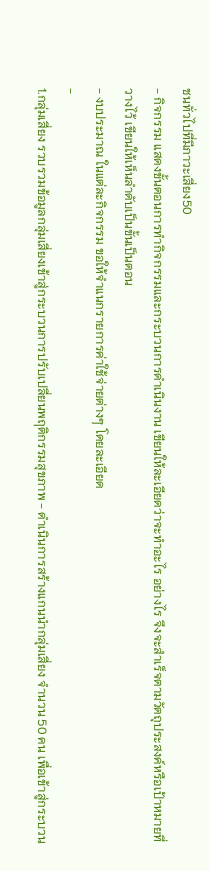ชนทั่วไปที่มีภาวะเสี่ยง50
- กิจกรรม แสดงขั้นตอนการทำกิจกรรมและกระบวนการดำเนินงาน เขียนให้ละเอียดว่าจะทำอะไร อย่างไร จึงจะสำเร็จตามวัตถุประสงค์หรือเป้าหมายที่วางไว้ เขียนให้เห็นลำดับเป็นขั้นเป็นตอน
- งบประมาณ ในแต่ละกิจกรรม ขอให้จำแนกรายการค่าใช้จ่ายต่างๆ โดยละเอียด
-
1.กลุ่มเสี่ยง รวบรวมข้อมูลกลุ่มเสี่ยงเข้าสู่กระบวนการปรับเปลี่ยนพฤติกรรมสุขภาพ - ดำเนินการสร้างแกนนำกลุ่มเสี่ยง จำนวน 50 คน เพื่อเข้าสู่กระบวน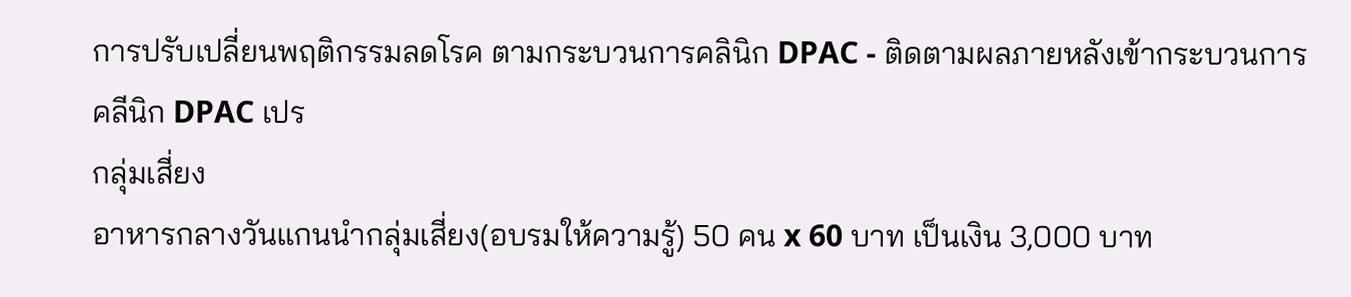การปรับเปลี่ยนพฤติกรรมลดโรค ตามกระบวนการคลินิก DPAC - ติดตามผลภายหลังเข้ากระบวนการคลีนิก DPAC เปร
กลุ่มเสี่ยง
อาหารกลางวันแกนนำกลุ่มเสี่ยง(อบรมให้ความรู้) 50 คน x 60 บาท เป็นเงิน 3,000 บาท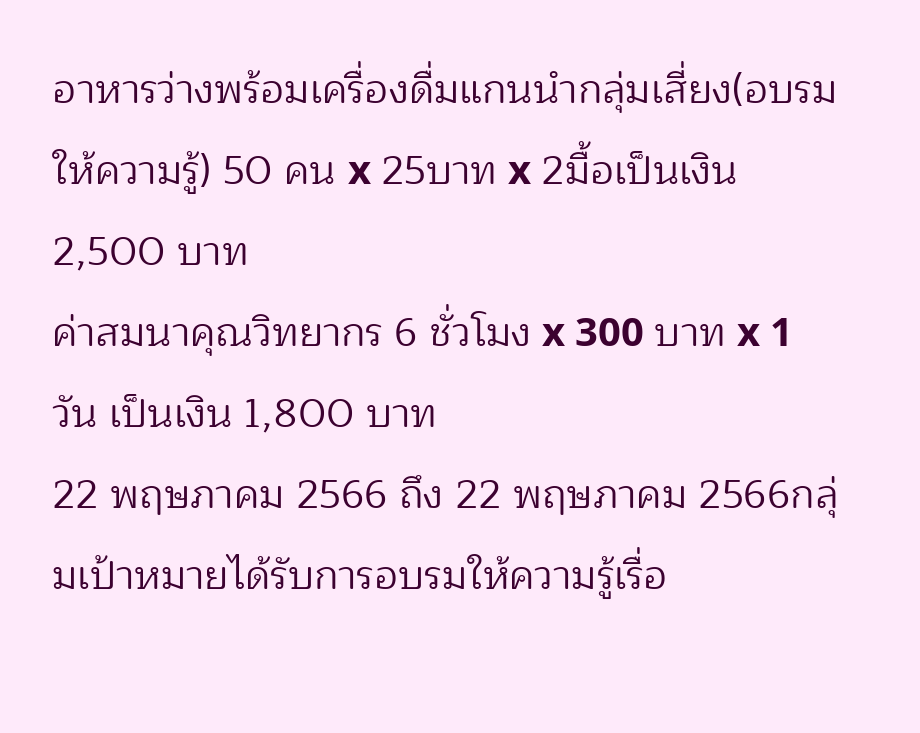อาหารว่างพร้อมเครื่องดื่มแกนนำกลุ่มเสี่ยง(อบรมให้ความรู้) 50 คน x 25บาท x 2มื้อเป็นเงิน 2,500 บาท
ค่าสมนาคุณวิทยากร 6 ชั่วโมง x 300 บาท x 1 วัน เป็นเงิน 1,800 บาท
22 พฤษภาคม 2566 ถึง 22 พฤษภาคม 2566กลุ่มเป้าหมายได้รับการอบรมให้ความรู้เรื่อ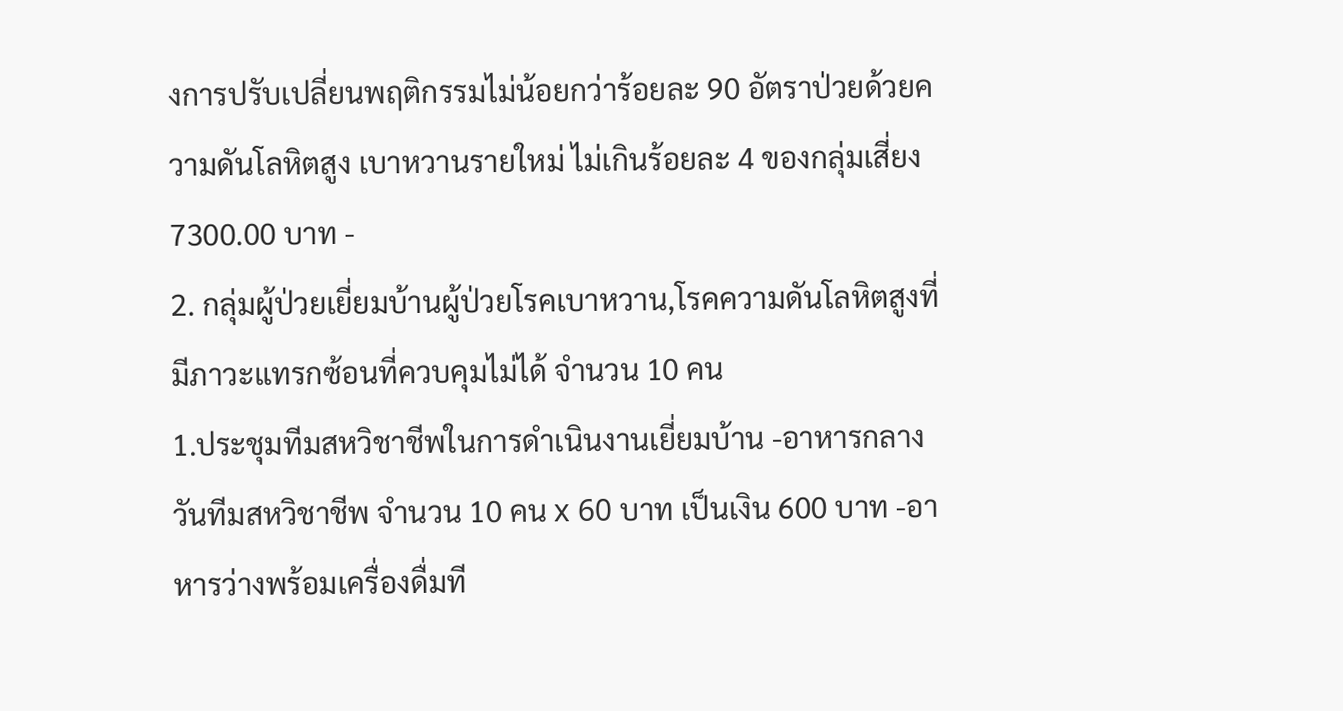งการปรับเปลี่ยนพฤติกรรมไม่น้อยกว่าร้อยละ 90 อัตราป่วยด้วยความดันโลหิตสูง เบาหวานรายใหม่ ไม่เกินร้อยละ 4 ของกลุ่มเสี่ยง
7300.00 บาท -
2. กลุ่มผู้ป่วยเยี่ยมบ้านผู้ป่วยโรคเบาหวาน,โรคความดันโลหิตสูงที่มีภาวะแทรกซ้อนที่ควบคุมไม่ได้ จำนวน 10 คน
1.ประชุมทีมสหวิชาชีพในการดำเนินงานเยี่ยมบ้าน -อาหารกลางวันทีมสหวิชาชีพ จำนวน 10 คน x 60 บาท เป็นเงิน 600 บาท -อาหารว่างพร้อมเครื่องดื่มที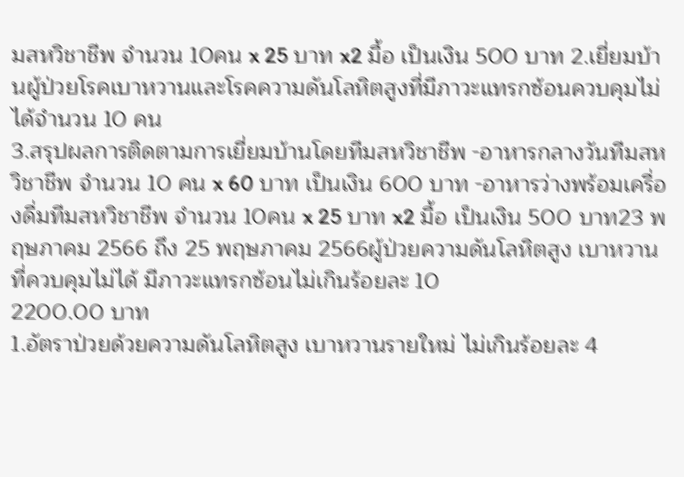มสหวิชาชีพ จำนวน 10คน x 25 บาท x2 มื้อ เป็นเงิน 500 บาท 2.เยี่ยมบ้านผู้ป่วยโรคเบาหวานและโรคความดันโลหิตสูงที่มีภาวะแทรกซ้อนควบคุมไม่ได้จำนวน 10 คน
3.สรุปผลการติดตามการเยี่ยมบ้านโดยทีมสหวิชาชีพ -อาหารกลางวันทีมสหวิชาชีพ จำนวน 10 คน x 60 บาท เป็นเงิน 600 บาท -อาหารว่างพร้อมเครื่องดื่มทีมสหวิชาชีพ จำนวน 10คน x 25 บาท x2 มื้อ เป็นเงิน 500 บาท23 พฤษภาคม 2566 ถึง 25 พฤษภาคม 2566ผู้ป่วยความดันโลหิตสูง เบาหวานที่ควบคุมไม่ได้ มีภาวะแทรกซ้อนไม่เกินร้อยละ 10
2200.00 บาท
1.อัตราป่วยด้วยความดันโลหิตสูง เบาหวานรายใหม่ ไม่เกินร้อยละ 4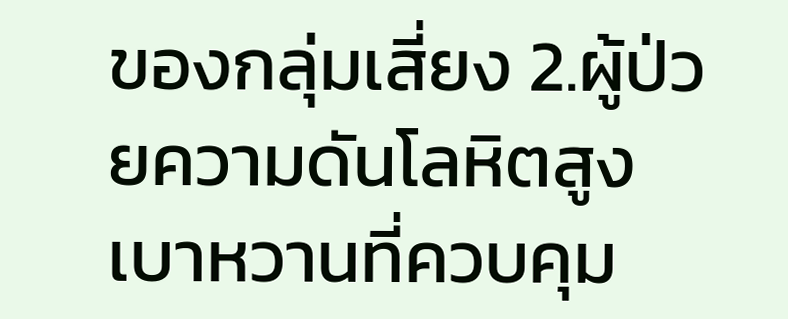ของกลุ่มเสี่ยง 2.ผู้ป่วยความดันโลหิตสูง เบาหวานที่ควบคุม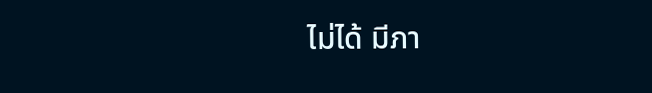ไม่ได้ มีภา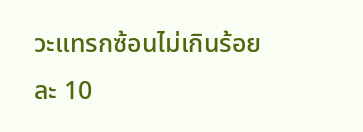วะแทรกซ้อนไม่เกินร้อยละ 10